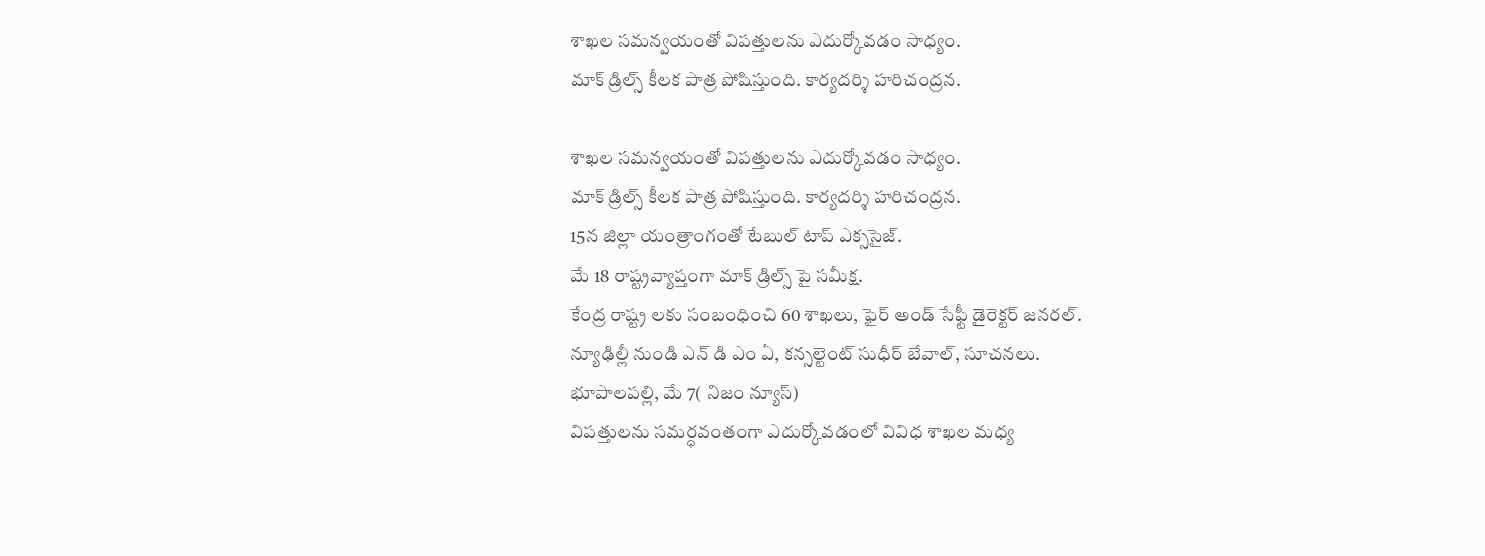శాఖల సమన్వయంతో విపత్తులను ఎదుర్కోవడం సాధ్యం.
మాక్ డ్రిల్స్ కీలక పాత్ర పోషిస్తుంది. కార్యదర్శి హరిచంద్రన.

శాఖల సమన్వయంతో విపత్తులను ఎదుర్కోవడం సాధ్యం.
మాక్ డ్రిల్స్ కీలక పాత్ర పోషిస్తుంది. కార్యదర్శి హరిచంద్రన.
15న జిల్లా యంత్రాంగంతో టేబుల్ టాప్ ఎక్ససైజ్.
మే 18 రాష్ట్రవ్యాప్తంగా మాక్ డ్రిల్స్ పై సమీక్ష.
కేంద్ర రాష్ట్ర లకు సంబంధించి 60 శాఖలు, ఫైర్ అండ్ సేఫ్టీ డైరెక్టర్ జనరల్.
న్యూఢిల్లీ నుండి ఎన్ డి ఎం ఏ, కన్సల్టెంట్ సుధీర్ బేవాల్, సూచనలు.
భూపాలపల్లి, మే 7( నిజం న్యూస్)
విపత్తులను సమర్ధవంతంగా ఎదుర్కోవడంలో వివిధ శాఖల మధ్య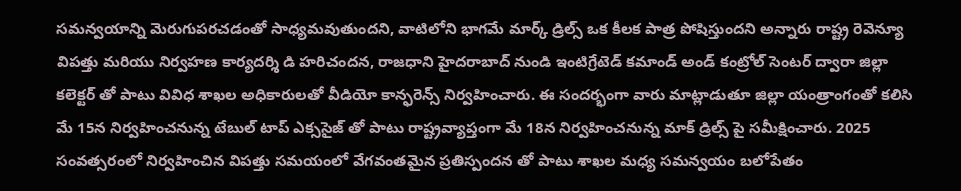సమన్వయాన్ని మెరుగుపరచడంతో సాధ్యమవుతుందని, వాటిలోని భాగమే మార్క్ డ్రిల్స్ ఒక కీలక పాత్ర పోషిస్తుందని అన్నారు రాష్ట్ర రెవెన్యూ విపత్తు మరియు నిర్వహణ కార్యదర్శి డి హరిచందన, రాజధాని హైదరాబాద్ నుండి ఇంటిగ్రేటెడ్ కమాండ్ అండ్ కంట్రోల్ సెంటర్ ద్వారా జిల్లా కలెక్టర్ తో పాటు వివిధ శాఖల అధికారులతో వీడియో కాన్ఫరెన్స్ నిర్వహించారు. ఈ సందర్భంగా వారు మాట్లాడుతూ జిల్లా యంత్రాంగంతో కలిసి మే 15న నిర్వహించనున్న టేబుల్ టాప్ ఎక్ససైజ్ తో పాటు రాష్ట్రవ్యాప్తంగా మే 18న నిర్వహించనున్న మాక్ డ్రిల్స్ పై సమీక్షించారు. 2025 సంవత్సరంలో నిర్వహించిన విపత్తు సమయంలో వేగవంతమైన ప్రతిస్పందన తో పాటు శాఖల మధ్య సమన్వయం బలోపేతం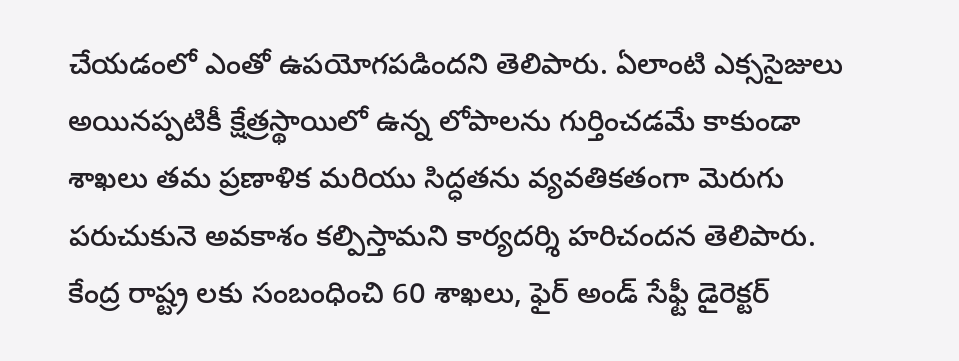చేయడంలో ఎంతో ఉపయోగపడిందని తెలిపారు. ఏలాంటి ఎక్ససైజులు అయినప్పటికీ క్షేత్రస్థాయిలో ఉన్న లోపాలను గుర్తించడమే కాకుండా శాఖలు తమ ప్రణాళిక మరియు సిద్ధతను వ్యవతికతంగా మెరుగు పరుచుకునె అవకాశం కల్పిస్తామని కార్యదర్శి హరిచందన తెలిపారు.
కేంద్ర రాష్ట్ర లకు సంబంధించి 60 శాఖలు, ఫైర్ అండ్ సేఫ్టీ డైరెక్టర్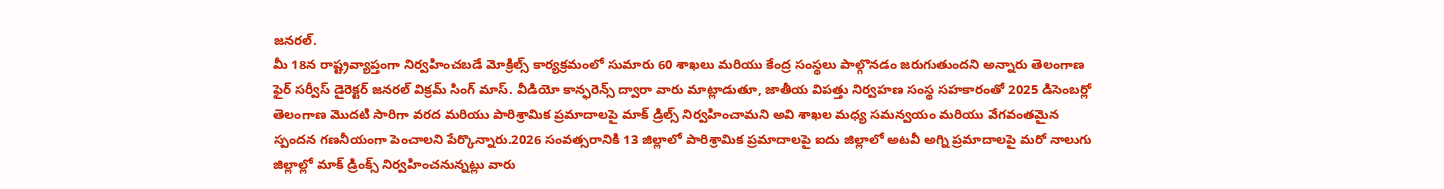జనరల్.
మీ 18న రాష్ట్రవ్యాప్తంగా నిర్వహించబడే మోక్రిల్స్ కార్యక్రమంలో సుమారు 60 శాఖలు మరియు కేంద్ర సంస్థలు పాల్గొనడం జరుగుతుందని అన్నారు తెలంగాణ ఫైర్ సర్వీస్ డైరెక్టర్ జనరల్ విక్రమ్ సింగ్ మాస్. వీడియో కాన్ఫరెన్స్ ద్వారా వారు మాట్లాడుతూ, జాతీయ విపత్తు నిర్వహణ సంస్థ సహకారంతో 2025 డిసెంబర్లో తెలంగాణ మొదటి సారిగా వరద మరియు పారిశ్రామిక ప్రమాదాలపై మాక్ డ్రిల్స్ నిర్వహించామని అవి శాఖల మధ్య సమన్వయం మరియు వేగవంతమైన స్పందన గణనీయంగా పెంచాలని పేర్కొన్నారు.2026 సంవత్సరానికి 13 జిల్లాలో పారిశ్రామిక ప్రమాదాలపై ఐదు జిల్లాలో అటవీ అగ్ని ప్రమాదాలపై మరో నాలుగు జిల్లాల్లో మాక్ డ్రింక్స్ నిర్వహించనున్నట్లు వారు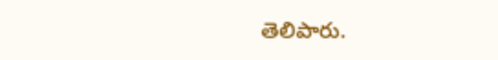తెలిపారు.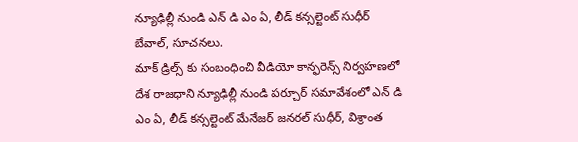న్యూఢిల్లీ నుండి ఎన్ డి ఎం ఏ, లీడ్ కన్సల్టెంట్ సుధీర్ బేవాల్, సూచనలు.
మాక్ డ్రిల్స్ కు సంబంధించి వీడియో కాన్ఫరెన్స్ నిర్వహణలో దేశ రాజధాని న్యూఢిల్లీ నుండి పర్చూర్ సమావేశంలో ఎన్ డి ఎం ఏ, లీడ్ కన్సల్టెంట్ మేనేజర్ జనరల్ సుధీర్, విశ్రాంత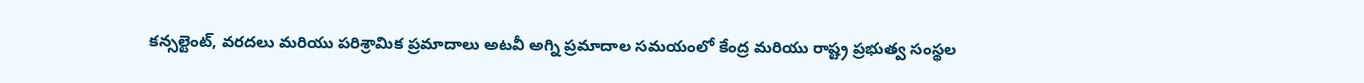కన్సల్టెంట్, వరదలు మరియు పరిశ్రామిక ప్రమాదాలు అటవీ అగ్ని ప్రమాదాల సమయంలో కేంద్ర మరియు రాష్ట్ర ప్రభుత్వ సంస్థల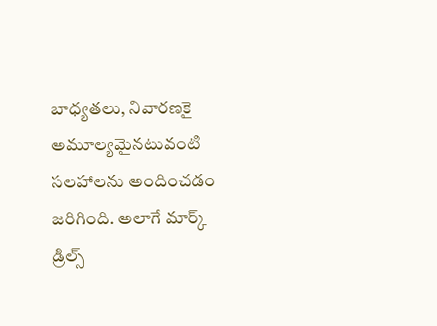బాధ్యతలు, నివారణకై అమూల్యమైనటువంటి సలహాలను అందించడం జరిగింది. అలాగే మార్క్ డ్రిల్స్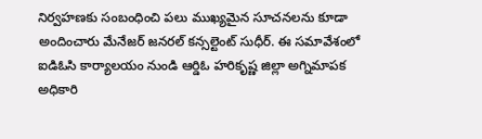నిర్వహణకు సంబంధించి పలు ముఖ్యమైన సూచనలను కూడా అందించారు మేనేజర్ జనరల్ కన్సల్టెంట్ సుధీర్. ఈ సమావేశంలో ఐడిఓసి కార్యాలయం నుండి ఆర్డిఓ హరికృష్ణ జిల్లా అగ్నిమాపక అధికారి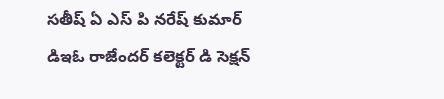సతీష్ ఏ ఎస్ పి నరేష్ కుమార్ డిఇఓ రాజేందర్ కలెక్టర్ డి సెక్షన్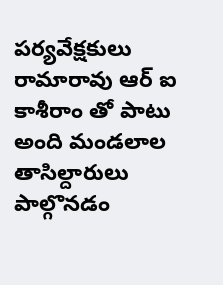పర్యవేక్షకులు రామారావు ఆర్ ఐ కాశీరాం తో పాటు అంది మండలాల తాసిల్దారులు పాల్గొనడం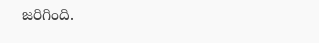జరిగింది.